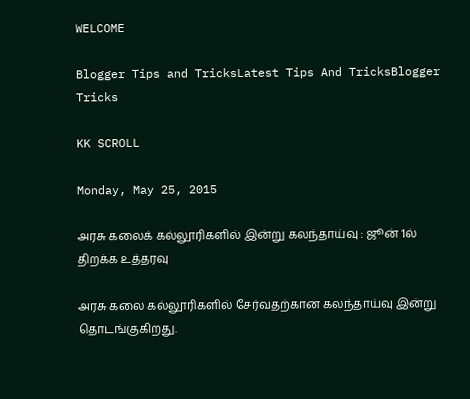WELCOME

Blogger Tips and TricksLatest Tips And TricksBlogger Tricks

KK SCROLL

Monday, May 25, 2015

அரசு கலைக் கல்லூரிகளில் இன்று கலந்தாய்வு : ஜூன் 1ல் திறக்க உத்தரவு

அரசு கலை கல்லூரிகளில் சேர்வதற்கான கலந்தாய்வு இன்று தொடங்குகிறது.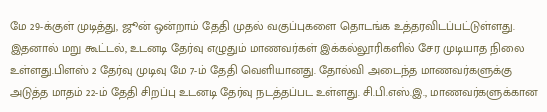மே 29-க்குள் முடித்து, ஜூன் ஒன்றாம் தேதி முதல் வகுப்புகளை தொடங்க உத்தரவிடப்பட்டுள்ளது. இதனால் மறு கூட்டல், உடனடி தேர்வு எழுதும் மாணவர்கள் இக்கல்லூரிகளில் சேர முடியாத நிலை உள்ளது.பிளஸ் 2 தேர்வு முடிவு மே 7-ம் தேதி வெளியானது. தோல்வி அடைந்த மாணவர்களுக்கு அடுத்த மாதம் 22-ம் தேதி சிறப்பு உடனடி தேர்வு நடத்தப்பட உள்ளது. சி.பி.எஸ்.இ., மாணவர்களுக்கான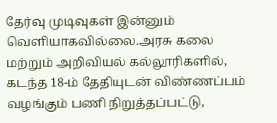தேர்வு முடிவுகள் இன்னும் வெளியாகவில்லை.அரசு கலை மற்றும் அறிவியல் கல்லூரிகளில், கடந்த 18-ம் தேதியுடன் விண்ணப்பம் வழங்கும் பணி நிறுத்தப்பட்டு,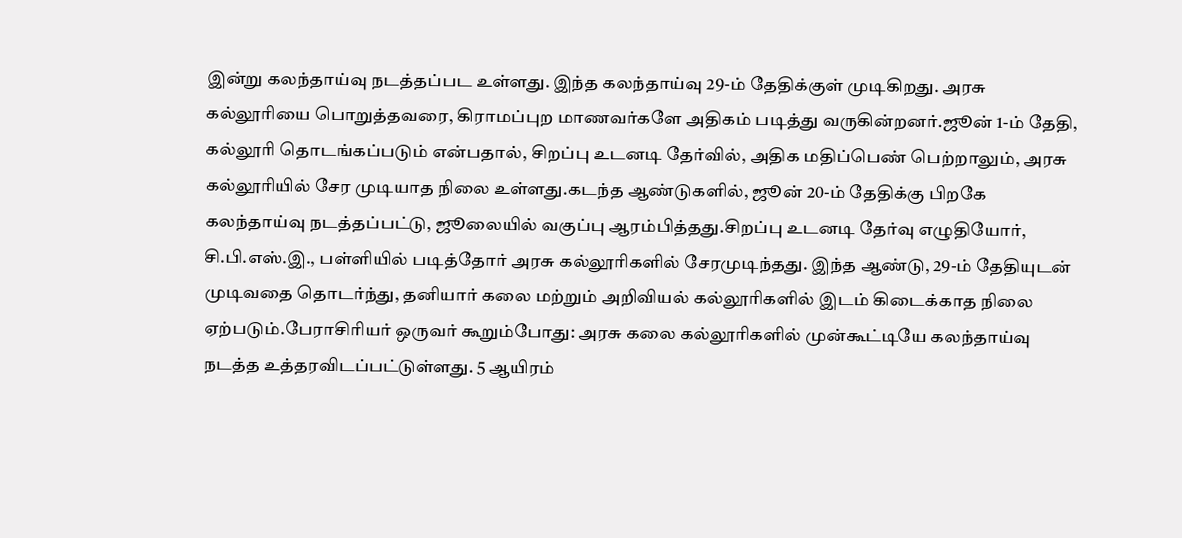இன்று கலந்தாய்வு நடத்தப்பட உள்ளது. இந்த கலந்தாய்வு 29-ம் தேதிக்குள் முடிகிறது. அரசு கல்லூரியை பொறுத்தவரை, கிராமப்புற மாணவர்களே அதிகம் படித்து வருகின்றனர்.ஜூன் 1-ம் தேதி, கல்லூரி தொடங்கப்படும் என்பதால், சிறப்பு உடனடி தேர்வில், அதிக மதிப்பெண் பெற்றாலும், அரசு கல்லூரியில் சேர முடியாத நிலை உள்ளது.கடந்த ஆண்டுகளில், ஜூன் 20-ம் தேதிக்கு பிறகே கலந்தாய்வு நடத்தப்பட்டு, ஜூலையில் வகுப்பு ஆரம்பித்தது.சிறப்பு உடனடி தேர்வு எழுதியோர், சி.பி.எஸ்.இ., பள்ளியில் படித்தோர் அரசு கல்லூரிகளில் சேரமுடிந்தது. இந்த ஆண்டு, 29-ம் தேதியுடன் முடிவதை தொடர்ந்து, தனியார் கலை மற்றும் அறிவியல் கல்லூரிகளில் இடம் கிடைக்காத நிலை ஏற்படும்.பேராசிரியர் ஒருவர் கூறும்போது: அரசு கலை கல்லூரிகளில் முன்கூட்டியே கலந்தாய்வு நடத்த உத்தரவிடப்பட்டுள்ளது. 5 ஆயிரம்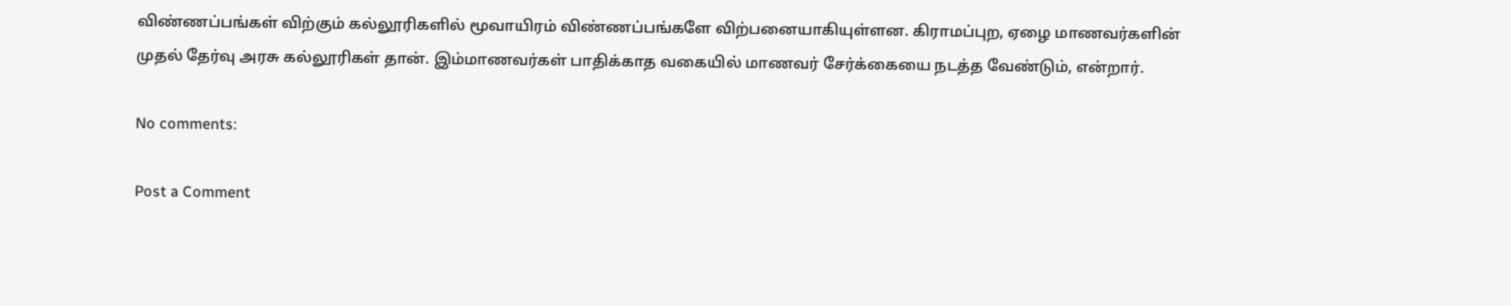விண்ணப்பங்கள் விற்கும் கல்லூரிகளில் மூவாயிரம் விண்ணப்பங்களே விற்பனையாகியுள்ளன. கிராமப்புற, ஏழை மாணவர்களின் முதல் தேர்வு அரசு கல்லூரிகள் தான். இம்மாணவர்கள் பாதிக்காத வகையில் மாணவர் சேர்க்கையை நடத்த வேண்டும், என்றார்.

No comments:

Post a Comment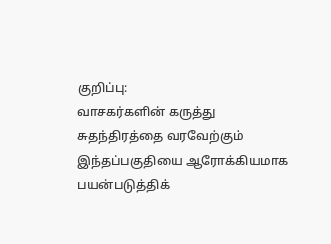குறிப்பு:
வாசகர்களின் கருத்து சுதந்திரத்தை வரவேற்கும் இந்தப்பகுதியை ஆரோக்கியமாக பயன்படுத்திக்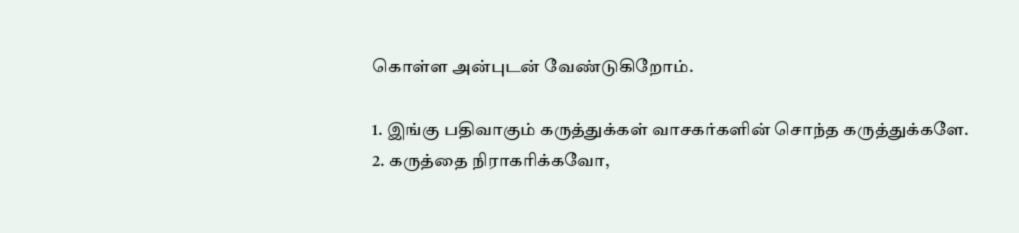கொள்ள அன்புடன் வேண்டுகிறோம்.

1. இங்கு பதிவாகும் கருத்துக்கள் வாசகர்களின் சொந்த கருத்துக்களே.
2. கருத்தை நிராகரிக்கவோ,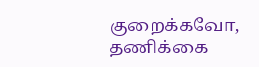குறைக்கவோ, தணிக்கை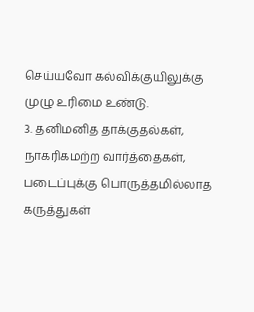செய்யவோ கல்விக்குயிலுக்கு முழு உரிமை உண்டு.
3. தனிமனித தாக்குதல்கள், நாகரிகமற்ற வார்த்தைகள், படைப்புக்கு பொருத்தமில்லாத கருத்துகள்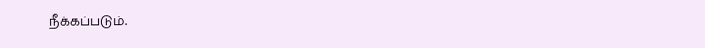நீக்கப்படும்.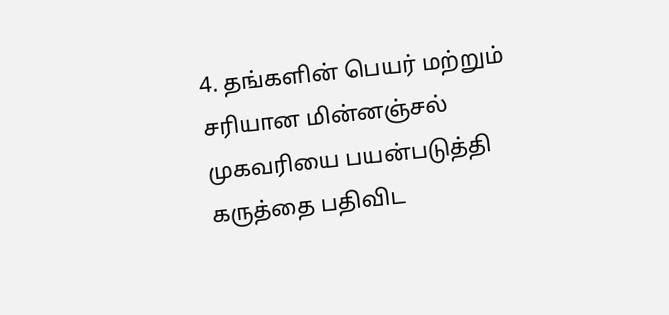4. தங்களின் பெயர் மற்றும் சரியான மின்னஞ்சல் முகவரியை பயன்படுத்தி கருத்தை பதிவிட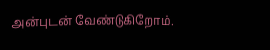அன்புடன் வேண்டுகிறோம்.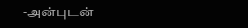-அன்புடன்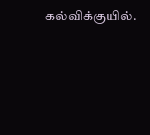கல்விக்குயில்.